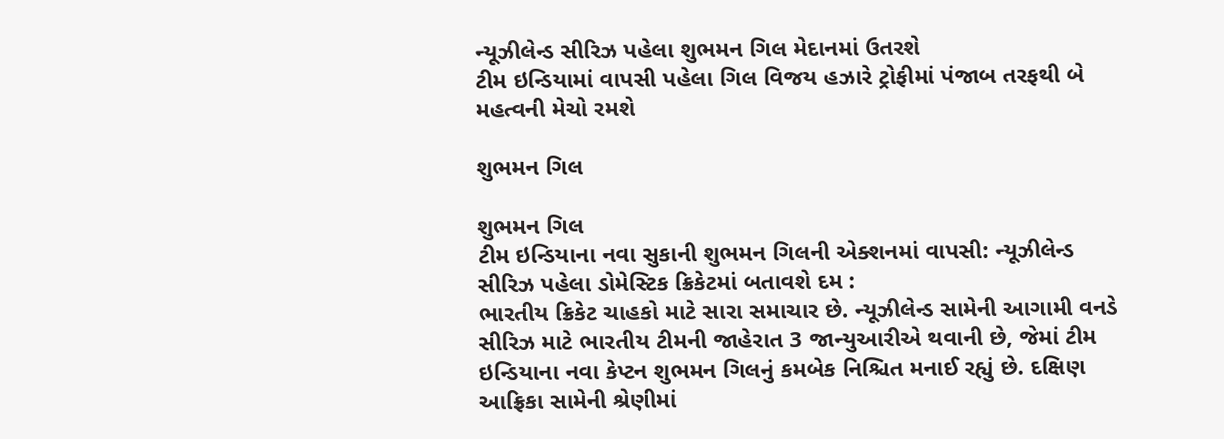ન્યૂઝીલેન્ડ સીરિઝ પહેલા શુભમન ગિલ મેદાનમાં ઉતરશે
ટીમ ઇન્ડિયામાં વાપસી પહેલા ગિલ વિજય હઝારે ટ્રોફીમાં પંજાબ તરફથી બે મહત્વની મેચો રમશે

શુભમન ગિલ

શુભમન ગિલ
ટીમ ઇન્ડિયાના નવા સુકાની શુભમન ગિલની એક્શનમાં વાપસી: ન્યૂઝીલેન્ડ સીરિઝ પહેલા ડોમેસ્ટિક ક્રિકેટમાં બતાવશે દમ :
ભારતીય ક્રિકેટ ચાહકો માટે સારા સમાચાર છે. ન્યૂઝીલેન્ડ સામેની આગામી વનડે સીરિઝ માટે ભારતીય ટીમની જાહેરાત 3 જાન્યુઆરીએ થવાની છે, જેમાં ટીમ ઇન્ડિયાના નવા કેપ્ટન શુભમન ગિલનું કમબેક નિશ્ચિત મનાઈ રહ્યું છે. દક્ષિણ આફ્રિકા સામેની શ્રેણીમાં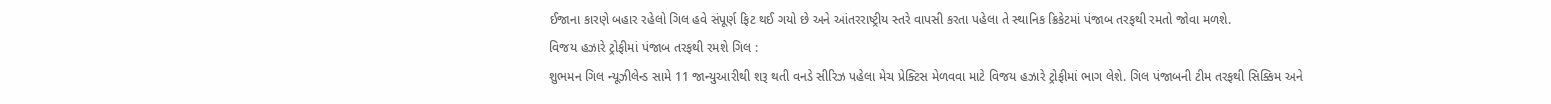ઈજાના કારણે બહાર રહેલો ગિલ હવે સંપૂર્ણ ફિટ થઈ ગયો છે અને આંતરરાષ્ટ્રીય સ્તરે વાપસી કરતા પહેલા તે સ્થાનિક ક્રિકેટમાં પંજાબ તરફથી રમતો જોવા મળશે.
વિજય હઝારે ટ્રોફીમાં પંજાબ તરફથી રમશે ગિલ :
શુભમન ગિલ ન્યૂઝીલેન્ડ સામે 11 જાન્યુઆરીથી શરૂ થતી વનડે સીરિઝ પહેલા મેચ પ્રેક્ટિસ મેળવવા માટે વિજય હઝારે ટ્રોફીમાં ભાગ લેશે. ગિલ પંજાબની ટીમ તરફથી સિક્કિમ અને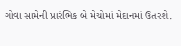ગોવા સામેની પ્રારંભિક બે મેચોમાં મેદાનમાં ઉતરશે.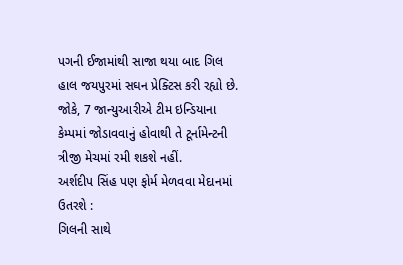પગની ઈજામાંથી સાજા થયા બાદ ગિલ હાલ જયપુરમાં સઘન પ્રેક્ટિસ કરી રહ્યો છે. જોકે, 7 જાન્યુઆરીએ ટીમ ઇન્ડિયાના કેમ્પમાં જોડાવવાનું હોવાથી તે ટૂર્નામેન્ટની ત્રીજી મેચમાં રમી શકશે નહીં.
અર્શદીપ સિંહ પણ ફોર્મ મેળવવા મેદાનમાં ઉતરશે :
ગિલની સાથે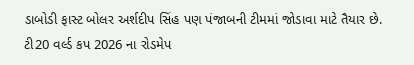ડાબોડી ફાસ્ટ બોલર અર્શદીપ સિંહ પણ પંજાબની ટીમમાં જોડાવા માટે તૈયાર છે. ટી20 વર્લ્ડ કપ 2026 ના રોડમેપ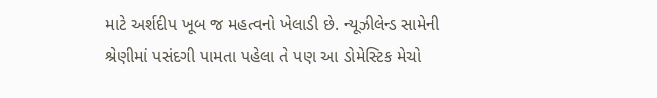માટે અર્શદીપ ખૂબ જ મહત્વનો ખેલાડી છે. ન્યૂઝીલેન્ડ સામેની શ્રેણીમાં પસંદગી પામતા પહેલા તે પણ આ ડોમેસ્ટિક મેચો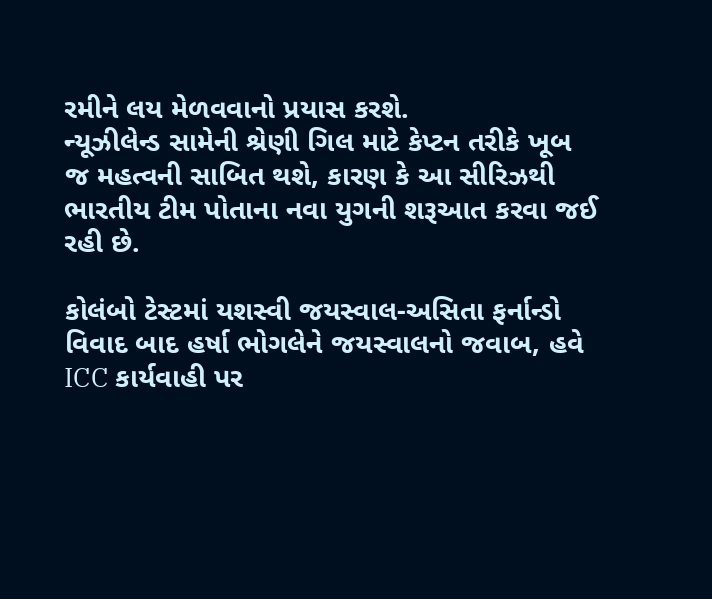રમીને લય મેળવવાનો પ્રયાસ કરશે.
ન્યૂઝીલેન્ડ સામેની શ્રેણી ગિલ માટે કેપ્ટન તરીકે ખૂબ જ મહત્વની સાબિત થશે, કારણ કે આ સીરિઝથી ભારતીય ટીમ પોતાના નવા યુગની શરૂઆત કરવા જઈ રહી છે.

કોલંબો ટેસ્ટમાં યશસ્વી જયસ્વાલ-અસિતા ફર્નાન્ડો વિવાદ બાદ હર્ષા ભોગલેને જયસ્વાલનો જવાબ, હવે ICC કાર્યવાહી પર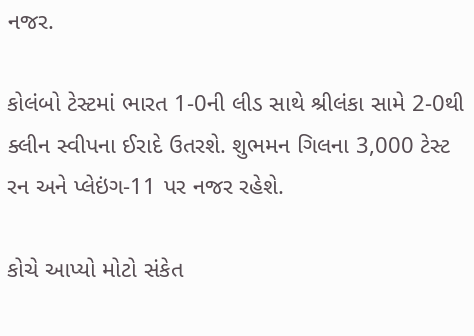નજર.

કોલંબો ટેસ્ટમાં ભારત 1-0ની લીડ સાથે શ્રીલંકા સામે 2-0થી ક્લીન સ્વીપના ઈરાદે ઉતરશે. શુભમન ગિલના 3,000 ટેસ્ટ રન અને પ્લેઇંગ-11 પર નજર રહેશે.

કોચે આપ્યો મોટો સંકેત